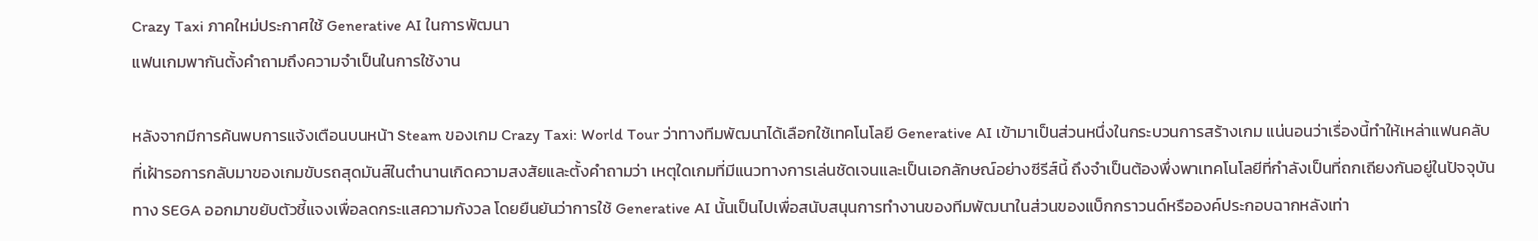Crazy Taxi ภาคใหม่ประกาศใช้ Generative AI ในการพัฒนา
แฟนเกมพากันตั้งคำถามถึงความจำเป็นในการใช้งาน

หลังจากมีการค้นพบการแจ้งเตือนบนหน้า Steam ของเกม Crazy Taxi: World Tour ว่าทางทีมพัฒนาได้เลือกใช้เทคโนโลยี Generative AI เข้ามาเป็นส่วนหนึ่งในกระบวนการสร้างเกม แน่นอนว่าเรื่องนี้ทำให้เหล่าแฟนคลับที่เฝ้ารอการกลับมาของเกมขับรถสุดมันส์ในตำนานเกิดความสงสัยและตั้งคำถามว่า เหตุใดเกมที่มีแนวทางการเล่นชัดเจนและเป็นเอกลักษณ์อย่างซีรีส์นี้ ถึงจำเป็นต้องพึ่งพาเทคโนโลยีที่กำลังเป็นที่ถกเถียงกันอยู่ในปัจจุบัน
ทาง SEGA ออกมาขยับตัวชี้แจงเพื่อลดกระแสความกังวล โดยยืนยันว่าการใช้ Generative AI นั้นเป็นไปเพื่อสนับสนุนการทำงานของทีมพัฒนาในส่วนของแบ็กกราวนด์หรือองค์ประกอบฉากหลังเท่า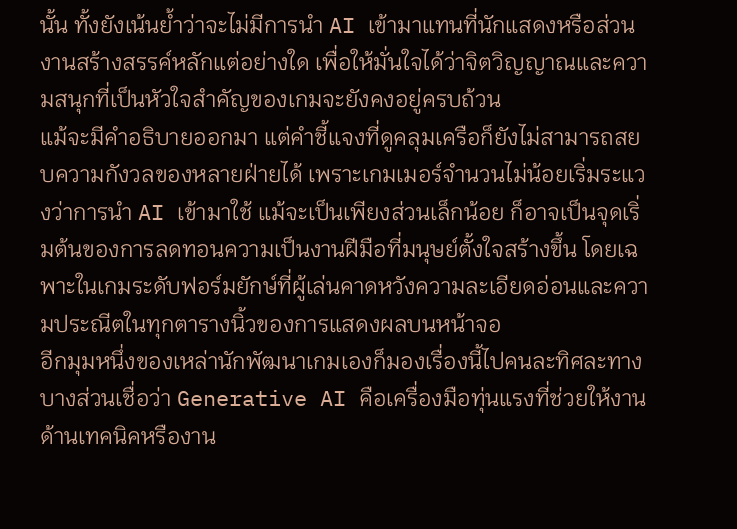นั้น ทั้งยังเน้นย้ำว่าจะไม่มีการนำ AI เข้ามาแทนที่นักแสดงหรือส่วนงานสร้างสรรค์หลักแต่อย่างใด เพื่อให้มั่นใจได้ว่าจิตวิญญาณและความสนุกที่เป็นหัวใจสำคัญของเกมจะยังคงอยู่ครบถ้วน
แม้จะมีคำอธิบายออกมา แต่คำชี้แจงที่ดูคลุมเครือก็ยังไม่สามารถสยบความกังวลของหลายฝ่ายได้ เพราะเกมเมอร์จำนวนไม่น้อยเริ่มระแวงว่าการนำ AI เข้ามาใช้ แม้จะเป็นเพียงส่วนเล็กน้อย ก็อาจเป็นจุดเริ่มต้นของการลดทอนความเป็นงานฝีมือที่มนุษย์ตั้งใจสร้างขึ้น โดยเฉพาะในเกมระดับฟอร์มยักษ์ที่ผู้เล่นคาดหวังความละเอียดอ่อนและความประณีตในทุกตารางนิ้วของการแสดงผลบนหน้าจอ
อีกมุมหนึ่งของเหล่านักพัฒนาเกมเองก็มองเรื่องนี้ไปคนละทิศละทาง บางส่วนเชื่อว่า Generative AI คือเครื่องมือทุ่นแรงที่ช่วยให้งานด้านเทคนิคหรืองาน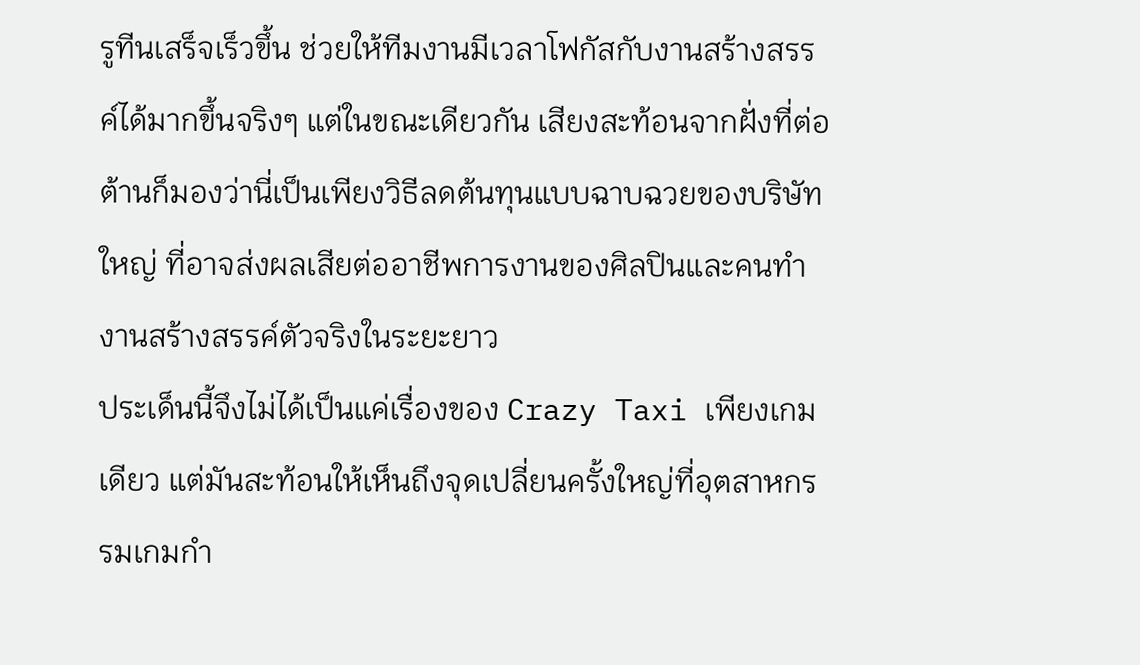รูทีนเสร็จเร็วขึ้น ช่วยให้ทีมงานมีเวลาโฟกัสกับงานสร้างสรรค์ได้มากขึ้นจริงๆ แต่ในขณะเดียวกัน เสียงสะท้อนจากฝั่งที่ต่อต้านก็มองว่านี่เป็นเพียงวิธีลดต้นทุนแบบฉาบฉวยของบริษัทใหญ่ ที่อาจส่งผลเสียต่ออาชีพการงานของศิลปินและคนทำงานสร้างสรรค์ตัวจริงในระยะยาว
ประเด็นนี้จึงไม่ได้เป็นแค่เรื่องของ Crazy Taxi เพียงเกมเดียว แต่มันสะท้อนให้เห็นถึงจุดเปลี่ยนครั้งใหญ่ที่อุตสาหกรรมเกมกำ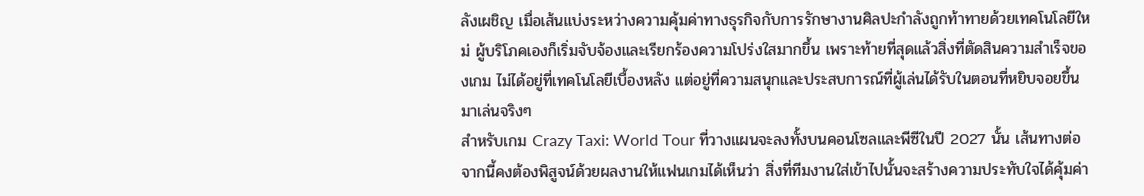ลังเผชิญ เมื่อเส้นแบ่งระหว่างความคุ้มค่าทางธุรกิจกับการรักษางานศิลปะกำลังถูกท้าทายด้วยเทคโนโลยีใหม่ ผู้บริโภคเองก็เริ่มจับจ้องและเรียกร้องความโปร่งใสมากขึ้น เพราะท้ายที่สุดแล้วสิ่งที่ตัดสินความสำเร็จของเกม ไม่ได้อยู่ที่เทคโนโลยีเบื้องหลัง แต่อยู่ที่ความสนุกและประสบการณ์ที่ผู้เล่นได้รับในตอนที่หยิบจอยขึ้นมาเล่นจริงๆ
สำหรับเกม Crazy Taxi: World Tour ที่วางแผนจะลงทั้งบนคอนโซลและพีซีในปี 2027 นั้น เส้นทางต่อจากนี้คงต้องพิสูจน์ด้วยผลงานให้แฟนเกมได้เห็นว่า สิ่งที่ทีมงานใส่เข้าไปนั้นจะสร้างความประทับใจได้คุ้มค่า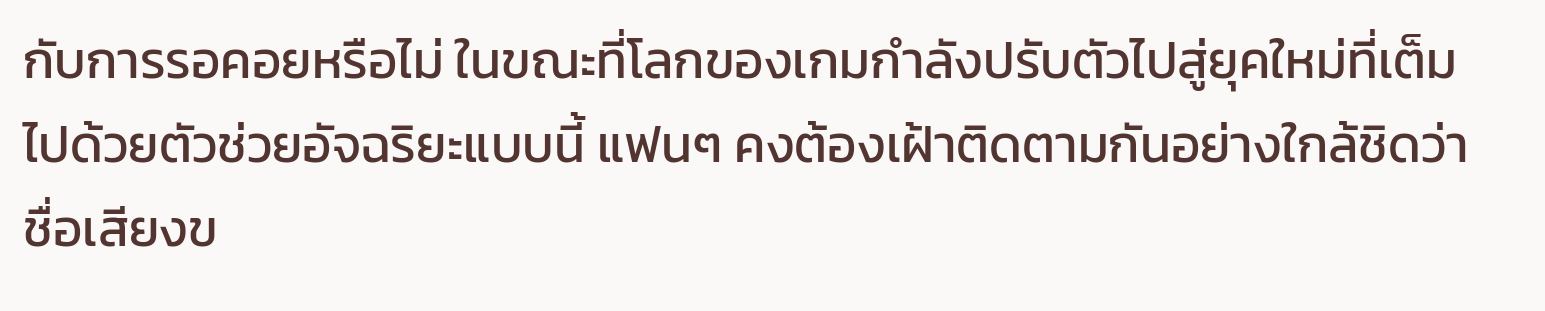กับการรอคอยหรือไม่ ในขณะที่โลกของเกมกำลังปรับตัวไปสู่ยุคใหม่ที่เต็มไปด้วยตัวช่วยอัจฉริยะแบบนี้ แฟนๆ คงต้องเฝ้าติดตามกันอย่างใกล้ชิดว่าชื่อเสียงข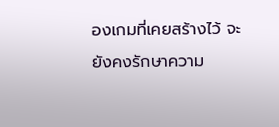องเกมที่เคยสร้างไว้ จะยังคงรักษาความ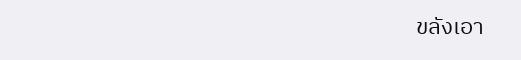ขลังเอา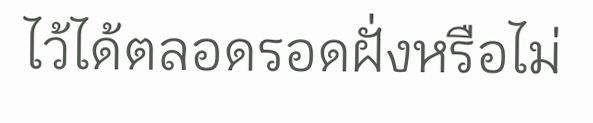ไว้ได้ตลอดรอดฝั่งหรือไม่